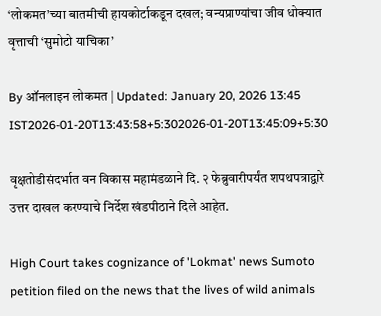‘लोकमत’च्या बातमीची हायकोर्टाकडून दखल; वन्यप्राण्यांचा जीव धोक्यात वृत्ताची ‘सुमोटो याचिका’

By ऑनलाइन लोकमत | Updated: January 20, 2026 13:45 IST2026-01-20T13:43:58+5:302026-01-20T13:45:09+5:30

वृक्षतोडीसंदर्भात वन विकास महामंडळाने दि. २ फेब्रुवारीपर्यंत शपथपत्राद्वारे  उत्तर दाखल करण्याचे निर्देश खंडपीठाने दिले आहेत.

High Court takes cognizance of 'Lokmat' news Sumoto petition filed on the news that the lives of wild animals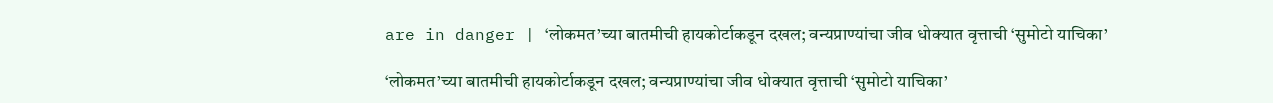are in danger | ‘लोकमत’च्या बातमीची हायकोर्टाकडून दखल; वन्यप्राण्यांचा जीव धोक्यात वृत्ताची ‘सुमोटो याचिका’

‘लोकमत’च्या बातमीची हायकोर्टाकडून दखल; वन्यप्राण्यांचा जीव धोक्यात वृत्ताची ‘सुमोटो याचिका’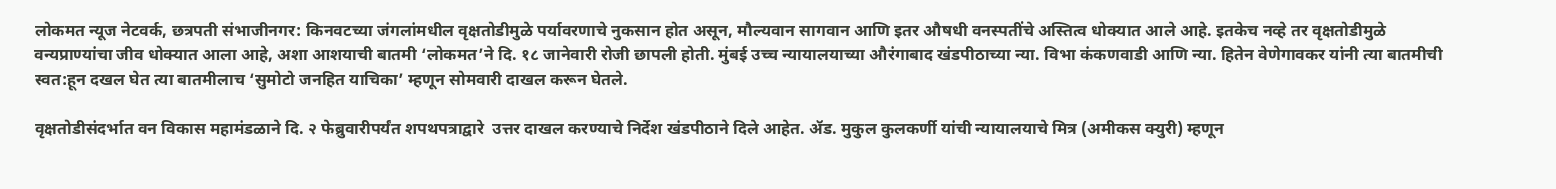लोकमत न्यूज नेटवर्क, छत्रपती संभाजीनगर: किनवटच्या जंगलांमधील वृक्षतोडीमुळे पर्यावरणाचे नुकसान होत असून, मौल्यवान सागवान आणि इतर औषधी वनस्पतींचे अस्तित्व धोक्यात आले आहे. इतकेच नव्हे तर वृक्षतोडीमुळे वन्यप्राण्यांचा जीव धोक्यात आला आहे, अशा आशयाची बातमी ‘लोकमत’ने दि. १८ जानेवारी रोजी छापली होती. मुंबई उच्च न्यायालयाच्या औरंगाबाद खंडपीठाच्या न्या. विभा कंकणवाडी आणि न्या. हितेन वेणेगावकर यांनी त्या बातमीची स्वत:हून दखल घेत त्या बातमीलाच ‘सुमोटो जनहित याचिका’ म्हणून सोमवारी दाखल करून घेतले.

वृक्षतोडीसंदर्भात वन विकास महामंडळाने दि. २ फेब्रुवारीपर्यंत शपथपत्राद्वारे  उत्तर दाखल करण्याचे निर्देश खंडपीठाने दिले आहेत. ॲड. मुकुल कुलकर्णी यांची न्यायालयाचे मित्र (अमीकस क्युरी) म्हणून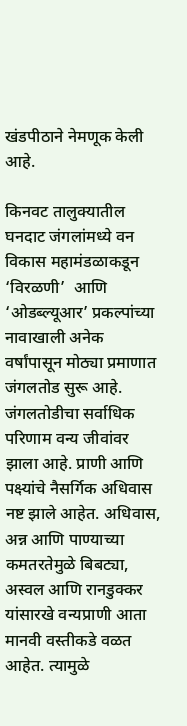खंडपीठाने नेमणूक केली आहे.

किनवट तालुक्यातील घनदाट जंगलांमध्ये वन विकास महामंडळाकडून ‘विरळणी’  आणि ‘ओडब्ल्यूआर’ प्रकल्पांच्या नावाखाली अनेक वर्षांपासून मोठ्या प्रमाणात जंगलतोड सुरू आहे. जंगलतोडीचा सर्वाधिक परिणाम वन्य जीवांवर झाला आहे. प्राणी आणि पक्ष्यांचे नैसर्गिक अधिवास नष्ट झाले आहेत. अधिवास, अन्न आणि पाण्याच्या कमतरतेमुळे बिबट्या, अस्वल आणि रानडुक्कर यांसारखे वन्यप्राणी आता मानवी वस्तीकडे वळत आहेत. त्यामुळे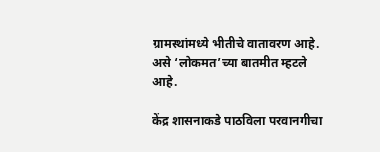ग्रामस्थांमध्ये भीतीचे वातावरण आहे. असे ‘लोकमत’च्या बातमीत म्हटले आहे.

केंद्र शासनाकडे पाठविला परवानगीचा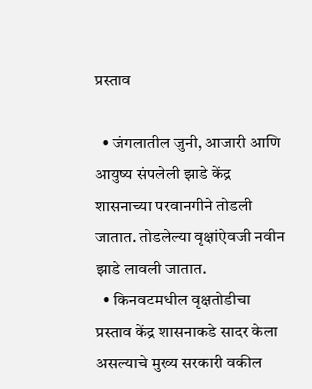प्रस्ताव

  • जंगलातील जुनी, आजारी आणि आयुष्य संपलेली झाडे केंद्र शासनाच्या परवानगीने तोडली जातात. तोडलेल्या वृक्षांऐवजी नवीन झाडे लावली जातात.
  • किनवटमधील वृक्षतोडीचा प्रस्ताव केंद्र शासनाकडे सादर केला असल्याचे मुख्य सरकारी वकील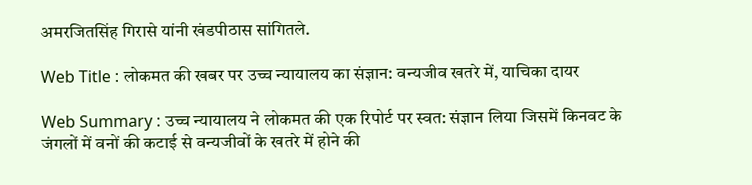अमरजितसिंह गिरासे यांनी खंडपीठास सांगितले.

Web Title : लोकमत की खबर पर उच्च न्यायालय का संज्ञान: वन्यजीव खतरे में, याचिका दायर

Web Summary : उच्च न्यायालय ने लोकमत की एक रिपोर्ट पर स्वत: संज्ञान लिया जिसमें किनवट के जंगलों में वनों की कटाई से वन्यजीवों के खतरे में होने की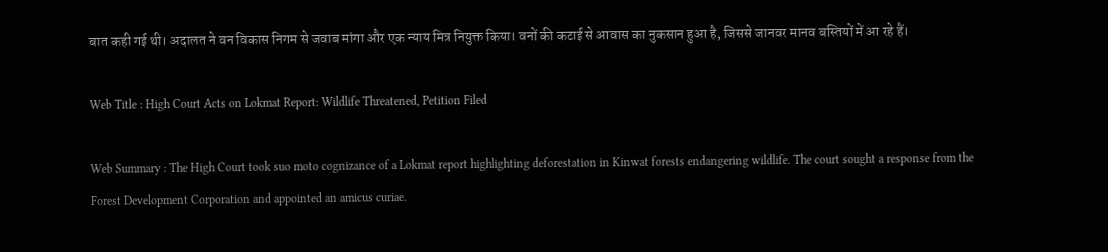बात कही गई थी। अदालत ने वन विकास निगम से जवाब मांगा और एक न्याय मित्र नियुक्त किया। वनों की कटाई से आवास का नुकसान हुआ है, जिससे जानवर मानव बस्तियों में आ रहे हैं।

Web Title : High Court Acts on Lokmat Report: Wildlife Threatened, Petition Filed

Web Summary : The High Court took suo moto cognizance of a Lokmat report highlighting deforestation in Kinwat forests endangering wildlife. The court sought a response from the Forest Development Corporation and appointed an amicus curiae.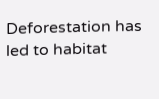Deforestation has led to habitat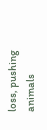loss, pushing animals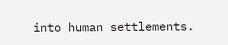into human settlements.